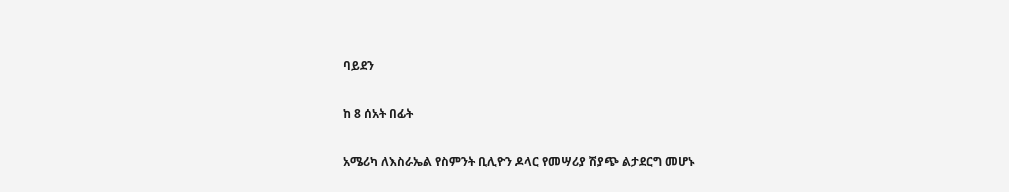ባይደን

ከ 8 ሰአት በፊት

አሜሪካ ለእስራኤል የስምንት ቢሊዮን ዶላር የመሣሪያ ሽያጭ ልታደርግ መሆኑ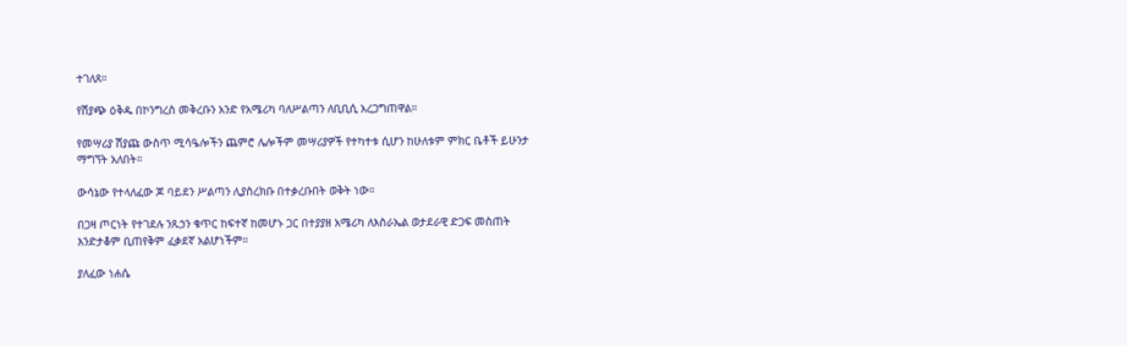ተገለጸ።

የሽያጭ ዕቅዱ በኮንግረስ መቅረቡን አንድ የአሜሪካ ባለሥልጣን ለቢቢሲ አረጋግጠዋል።

የመሣሪያ ሽያጩ ውስጥ ሚሳዔሎችን ጨምሮ ሌሎችም መሣሪያዎች የተካተቱ ሲሆን ከሁለቱም ምክር ቤቶች ይሁንታ ማግኘት አለበት።

ውሳኔው የተላለፈው ጆ ባይደን ሥልጣን ሊያስረክቡ በተቃረቡበት ወቅት ነው።

በጋዛ ጦርነት የተገደሉ ንጹኃን ቁጥር ከፍተኛ ከመሆኑ ጋር በተያያዘ አሜሪካ ለእስራኤል ወታደራዊ ድጋፍ መስጠት እንድታቆም ቢጠየቅም ፈቃደኛ አልሆነችም።

ያለፈው ነሐሴ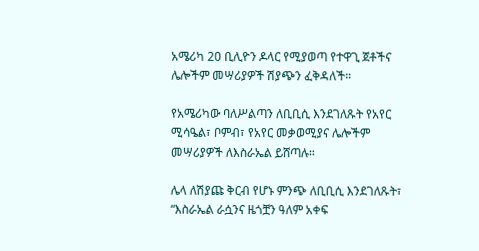አሜሪካ 20 ቢሊዮን ዶላር የሚያወጣ የተዋጊ ጀቶችና ሌሎችም መሣሪያዎች ሽያጭን ፈቅዳለች።

የአሜሪካው ባለሥልጣን ለቢቢሲ እንደገለጹት የአየር ሚሳዔል፣ ቦምብ፣ የአየር መቃወሚያና ሌሎችም መሣሪያዎች ለእስራኤል ይሸጣሉ።

ሌላ ለሽያጩ ቅርብ የሆኑ ምንጭ ለቢቢሲ እንደገለጹት፣ “እስራኤል ራሷንና ዜጎቿን ዓለም አቀፍ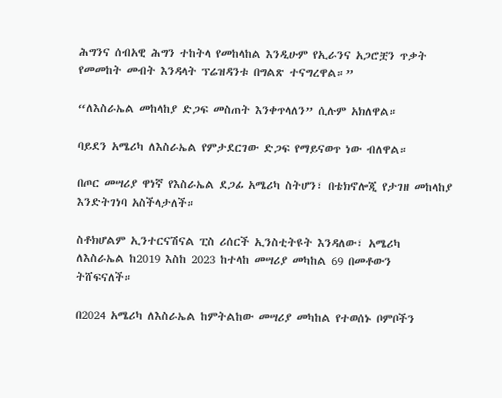ሕግንና ሰብአዊ ሕግን ተከትላ የመከላከል እንዲሁም የኢራንና አጋሮቿን ጥቃት የመመከት መብት እንዳላት ፕሬዝዳንቱ በግልጽ ተናግረዋል።”

“ለእስራኤል መከላከያ ድጋፍ መስጠት እንቀጥላለን” ሲሉም አክለዋል።

ባይደን አሜሪካ ለእስራኤል የምታደርገው ድጋፍ የማይናወጥ ነው ብለዋል።

በጦር መሣሪያ ዋነኛ የእስራኤል ደጋፊ አሜሪካ ስትሆን፣ በቴክኖሎጂ የታገዘ መከላከያ እንድትገነባ አስችላታለች።

ስቶክሆልም ኢንተርናሽናል ፒስ ሪሰርች ኢንስቲትዩት እንዳለው፣ አሜሪካ ለእስራኤል ከ2019 እስከ 2023 ከተላከ መሣሪያ መካከል 69 በመቶውን ትሸፍናለች።

በ2024 አሜሪካ ለእስራኤል ከምትልከው መሣሪያ መካከል የተወሰኑ ቦምቦችን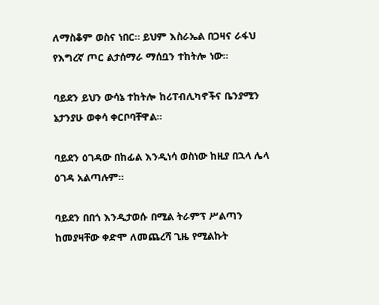ለማስቆም ወስና ነበር። ይህም እስራኤል በጋዛና ራፋህ የእግረኛ ጦር ልታሰማራ ማሰቧን ተከትሎ ነው።

ባይደን ይህን ውሳኔ ተከትሎ ከሪፐብሊካኖችና ቤንያሚን ኔታንያሁ ወቀሳ ቀርቦባቸዋል።

ባይደን ዕገዳው በከፊል እንዲነሳ ወስነው ከዚያ በኋላ ሌላ ዕገዳ አልጣሉም።

ባይደን በበጎ እንዲታወሱ በሚል ትራምፕ ሥልጣን ከመያዛቸው ቀድሞ ለመጨረሻ ጊዜ የሚልኩት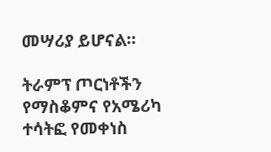መሣሪያ ይሆናል።

ትራምፕ ጦርነቶችን የማስቆምና የአሜሪካ ተሳትፎ የመቀነስ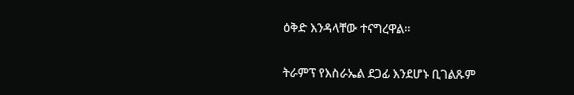ዕቅድ እንዳላቸው ተናግረዋል።

ትራምፕ የእስራኤል ደጋፊ እንደሆኑ ቢገልጹም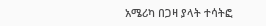አሜሪካ በጋዛ ያላት ተሳትፎ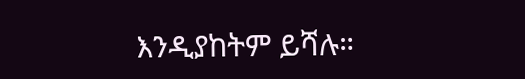እንዲያከትም ይሻሉ።